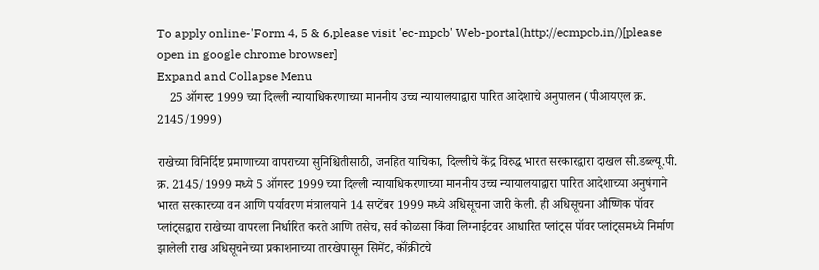To apply online-'Form 4, 5 & 6,please visit 'ec-mpcb' Web-portal(http://ecmpcb.in/)[please open in google chrome browser]
Expand and Collapse Menu
    25 ऑगस्ट 1999 च्या दिल्ली न्यायाधिकरणाच्या माननीय उच्च न्यायालयाद्वारा पारित आदेशाचे अनुपालन (पीआयएल क्र. 2145/1999)

राखेच्या विनिर्दिष्ट प्रमाणाच्या वापराच्या सुनिश्चितीसाठी, जनहित याचिका, दिल्लीचे केंद्र विरुद्ध भारत सरकारद्वारा दाखल सी.डब्ल्यू.पी. क्र. 2145/1999 मध्ये 5 ऑगस्ट 1999 च्या दिल्ली न्यायाधिकरणाच्या माननीय उच्च न्यायालयाद्वारा पारित आदेशाच्या अनुषंगाने भारत सरकारच्या वन आणि पर्यावरण मंत्रालयाने 14 सप्टेंबर 1999 मध्ये अधिसूचना जारी केली. ही अधिसूचना औष्णिक पॉवर प्लांट्सद्वारा राखेच्या वापरला निर्धारित करते आणि तसेच, सर्व कोळसा किंवा लिग्नाईटवर आधारित प्लांट्स पॉवर प्लांट्समध्ये निर्माण झालेली राख अधिसूचनेच्या प्रकाशनाच्या तारखेपासून सिमेंट, कॉंक्रीटचे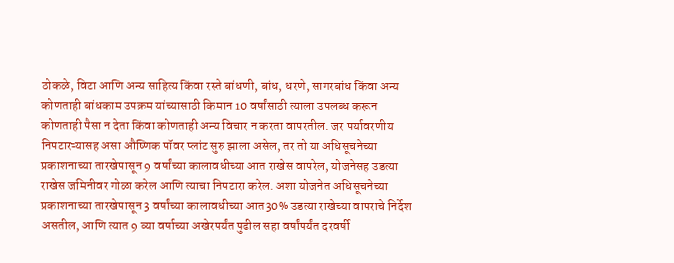ठोकळे, विटा आणि अन्य साहित्य किंवा रस्ते बांधणी, बांध, धरणे, सागरबांध किंवा अन्य कोणताही बांधकाम उपक्रम यांच्यासाठी किमान 10 वर्षांसाठी त्याला उपलब्ध करून कोणताही पैसा न देता किंवा कोणताही अन्य विचार न करता वापरतील. जर पर्यावरणीय निपटारऱ्यासह असा औष्णिक पॉवर प्लांट सुरु झाला असेल, तर तो या अधिसूचनेच्या प्रकाशनाच्या तारखेपासून 9 वर्षांच्या कालावधीच्या आत राखेस वापरेल, योजनेसह उडत्या राखेस जमिनीवर गोळा करेल आणि त्याचा निपटारा करेल. अशा योजनेत अधिसूचनेच्या प्रकाशनाच्या तारखेपासून 3 वर्षांच्या कालावधीच्या आत30% उडत्या राखेच्या वापराचे निर्देश असतील, आणि त्यात 9 व्या वर्षाच्या अखेरपर्यंत पुढील सहा वर्षांपर्यंत दरवर्षी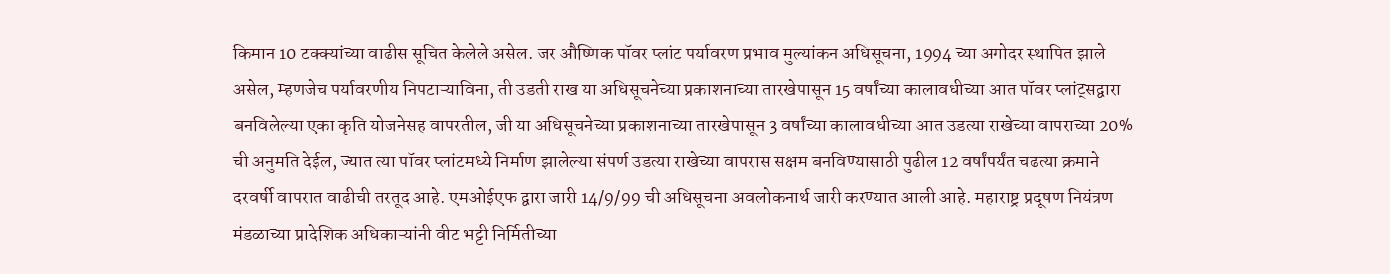किमान 10 टक्क्यांच्या वाढीस सूचित केलेले असेल. जर औष्णिक पॉवर प्लांट पर्यावरण प्रभाव मुल्यांकन अधिसूचना, 1994 च्या अगोदर स्थापित झाले असेल, म्हणजेच पर्यावरणीय निपटाऱ्याविना, ती उडती राख या अधिसूचनेच्या प्रकाशनाच्या तारखेपासून 15 वर्षांच्या कालावधीच्या आत पॉवर प्लांट्सद्वारा बनविलेल्या एका कृति योजनेसह वापरतील, जी या अधिसूचनेच्या प्रकाशनाच्या तारखेपासून 3 वर्षांच्या कालावधीच्या आत उडत्या राखेच्या वापराच्या 20% ची अनुमति देईल, ज्यात त्या पॉवर प्लांटमध्ये निर्माण झालेल्या संपर्ण उडत्या राखेच्या वापरास सक्षम बनविण्यासाठी पुढील 12 वर्षांपर्यंत चढत्या क्रमाने दरवर्षी वापरात वाढीची तरतूद आहे. एमओईएफ द्वारा जारी 14/9/99 ची अधिसूचना अवलोकनार्थ जारी करण्यात आली आहे. महाराष्ट्र प्रदूषण नियंत्रण मंडळाच्या प्रादेशिक अधिकाऱ्यांनी वीट भट्टी निर्मितीच्या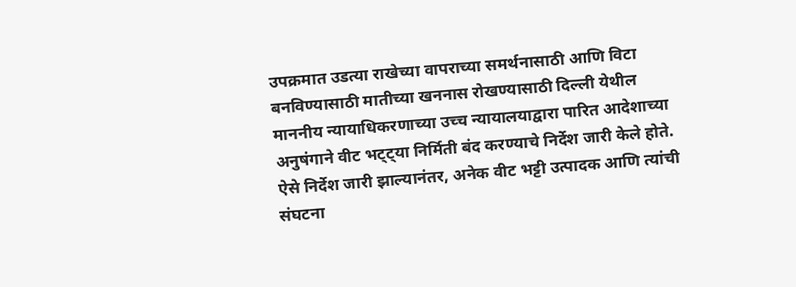उपक्रमात उडत्या राखेच्या वापराच्या समर्थनासाठी आणि विटा बनविण्यासाठी मातीच्या खननास रोखण्यासाठी दिल्ली येथील माननीय न्यायाधिकरणाच्या उच्च न्यायालयाद्वारा पारित आदेशाच्या अनुषंगाने वीट भट्ट्या निर्मिती बंद करण्याचे निर्देश जारी केले होते. ऐसे निर्देश जारी झाल्यानंतर, अनेक वीट भट्टी उत्पादक आणि त्यांची संघटना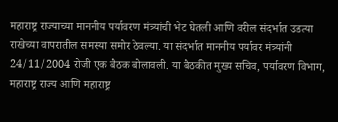महाराष्ट्र राज्याच्या माननीय पर्यावरण मंत्र्यांची भेट घेतली आणि वरील संदर्भात उडत्या राखेच्या वापरातील समस्या समोर ठेवल्या. या संदर्भात माननीय पर्यावर मंत्र्यांनी 24/11/2004 रोजी एक बैठक बोलावली. या बैठकीत मुख्य सचिव, पर्यावरण विभाग, महाराष्ट्र राज्य आणि महाराष्ट्र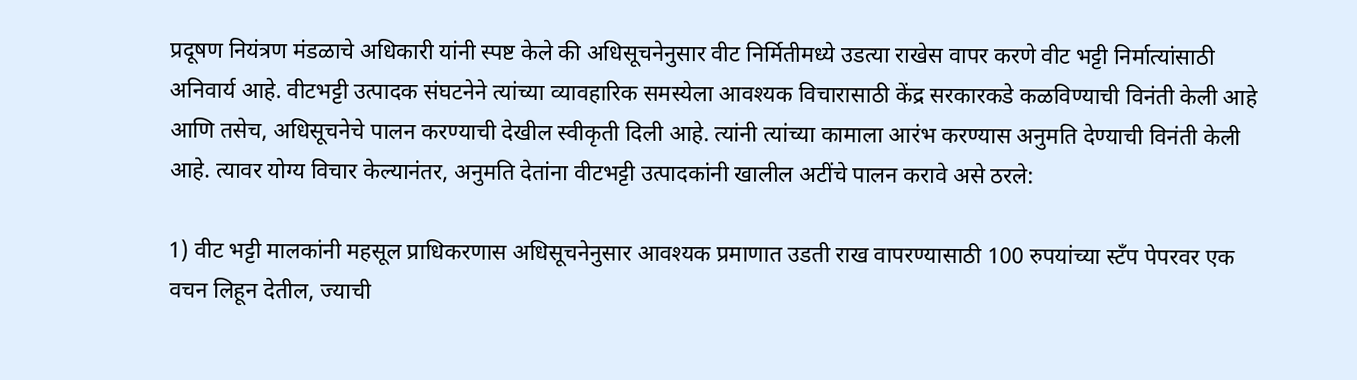प्रदूषण नियंत्रण मंडळाचे अधिकारी यांनी स्पष्ट केले की अधिसूचनेनुसार वीट निर्मितीमध्ये उडत्या राखेस वापर करणे वीट भट्टी निर्मात्यांसाठी अनिवार्य आहे. वीटभट्टी उत्पादक संघटनेने त्यांच्या व्यावहारिक समस्येला आवश्यक विचारासाठी केंद्र सरकारकडे कळविण्याची विनंती केली आहे आणि तसेच, अधिसूचनेचे पालन करण्याची देखील स्वीकृती दिली आहे. त्यांनी त्यांच्या कामाला आरंभ करण्यास अनुमति देण्याची विनंती केली आहे. त्यावर योग्य विचार केल्यानंतर, अनुमति देतांना वीटभट्टी उत्पादकांनी खालील अटींचे पालन करावे असे ठरले:

1) वीट भट्टी मालकांनी महसूल प्राधिकरणास अधिसूचनेनुसार आवश्यक प्रमाणात उडती राख वापरण्यासाठी 100 रुपयांच्या स्टँप पेपरवर एक वचन लिहून देतील, ज्याची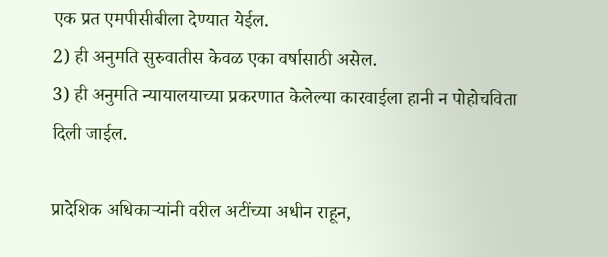एक प्रत एमपीसीबीला देण्यात येईल.
2) ही अनुमति सुरुवातीस केवळ एका वर्षासाठी असेल.
3) ही अनुमति न्यायालयाच्या प्रकरणात केलेल्या कारवाईला हानी न पोहोचविता दिली जाईल.

प्रादेशिक अधिकाऱ्यांनी वरील अटींच्या अधीन राहून,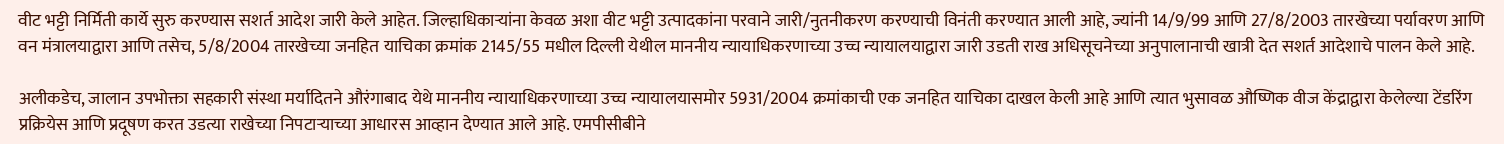वीट भट्टी निर्मिती कार्ये सुरु करण्यास सशर्त आदेश जारी केले आहेत. जिल्हाधिकाऱ्यांना केवळ अशा वीट भट्टी उत्पादकांना परवाने जारी/नुतनीकरण करण्याची विनंती करण्यात आली आहे, ज्यांनी 14/9/99 आणि 27/8/2003 तारखेच्या पर्यावरण आणि वन मंत्रालयाद्वारा आणि तसेच, 5/8/2004 तारखेच्या जनहित याचिका क्रमांक 2145/55 मधील दिल्ली येथील माननीय न्यायाधिकरणाच्या उच्च न्यायालयाद्वारा जारी उडती राख अधिसूचनेच्या अनुपालानाची खात्री देत सशर्त आदेशाचे पालन केले आहे.

अलीकडेच, जालान उपभोक्ता सहकारी संस्था मर्यादितने औरंगाबाद येथे माननीय न्यायाधिकरणाच्या उच्च न्यायालयासमोर 5931/2004 क्रमांकाची एक जनहित याचिका दाखल केली आहे आणि त्यात भुसावळ औष्णिक वीज केंद्राद्वारा केलेल्या टेंडरिंग प्रक्रियेस आणि प्रदूषण करत उडत्या राखेच्या निपटाऱ्याच्या आधारस आव्हान देण्यात आले आहे. एमपीसीबीने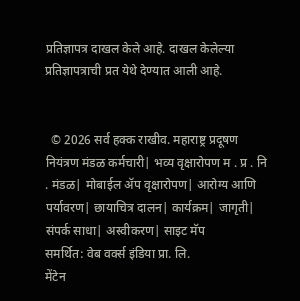प्रतिज्ञापत्र दाखल केले आहे. दाखल केलेल्या प्रतिज्ञापत्राची प्रत येथे देण्यात आली आहे.


  © 2026 सर्व हक्क राखीव. महाराष्ट्र प्रदूषण नियंत्रण मंडळ कर्मचारी| भव्य वृक्षारोपण म . प्र . नि . मंडळ| मोबाईल ॲप वृक्षारोपण| आरोग्य आणि पर्यावरण| छायाचित्र दालन| कार्यक्रम| जागृती| संपर्क साधा| अस्वीकरण| साइट मॅप
समर्थित: वेब वर्क्स इंडिया प्रा. लि.
मेंटेन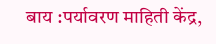बाय :पर्यावरण माहिती केंद्र,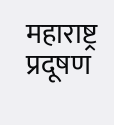महाराष्ट्र प्रदूषण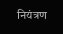नियंत्रण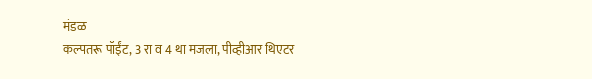मंडळ
कल्पतरू पॉईंट, 3 रा व 4 था मजला, पीव्हीआर थिएटर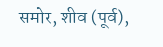समोर, शीव (पूर्व),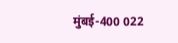मुंबई-400 022